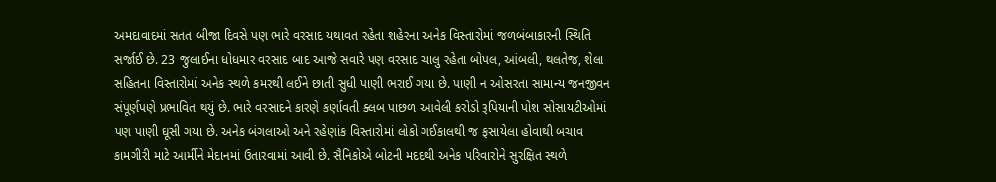અમદાવાદમાં સતત બીજા દિવસે પણ ભારે વરસાદ યથાવત રહેતા શહેરના અનેક વિસ્તારોમાં જળબંબાકારની સ્થિતિ સર્જાઈ છે. 23 જુલાઈના ધોધમાર વરસાદ બાદ આજે સવારે પણ વરસાદ ચાલુ રહેતા બોપલ, આંબલી, થલતેજ, શેલા સહિતના વિસ્તારોમાં અનેક સ્થળે કમરથી લઈને છાતી સુધી પાણી ભરાઈ ગયા છે. પાણી ન ઓસરતા સામાન્ય જનજીવન સંપૂર્ણપણે પ્રભાવિત થયું છે. ભારે વરસાદને કારણે કર્ણાવતી ક્લબ પાછળ આવેલી કરોડો રૂપિયાની પોશ સોસાયટીઓમાં પણ પાણી ઘૂસી ગયા છે. અનેક બંગલાઓ અને રહેણાંક વિસ્તારોમાં લોકો ગઈકાલથી જ ફસાયેલા હોવાથી બચાવ કામગીરી માટે આર્મીને મેદાનમાં ઉતારવામાં આવી છે. સૈનિકોએ બોટની મદદથી અનેક પરિવારોને સુરક્ષિત સ્થળે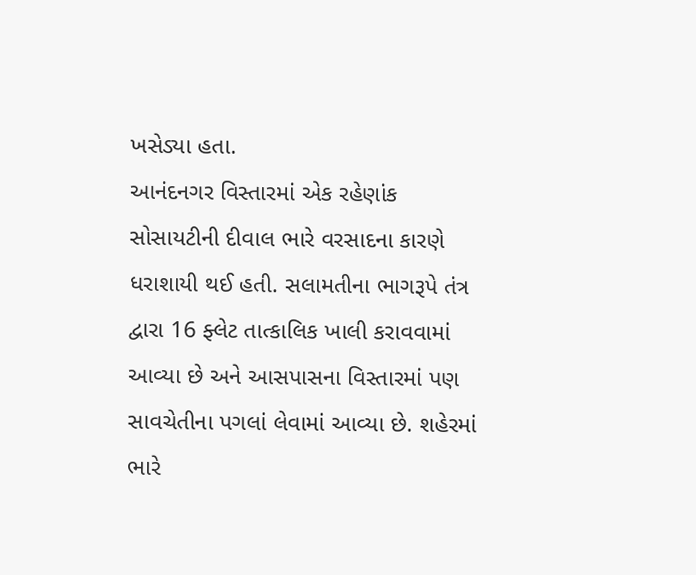ખસેડ્યા હતા.
આનંદનગર વિસ્તારમાં એક રહેણાંક સોસાયટીની દીવાલ ભારે વરસાદના કારણે ધરાશાયી થઈ હતી. સલામતીના ભાગરૂપે તંત્ર દ્વારા 16 ફ્લેટ તાત્કાલિક ખાલી કરાવવામાં આવ્યા છે અને આસપાસના વિસ્તારમાં પણ સાવચેતીના પગલાં લેવામાં આવ્યા છે. શહેરમાં ભારે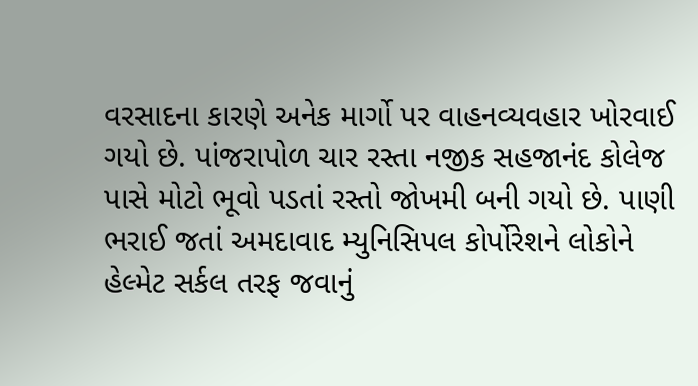વરસાદના કારણે અનેક માર્ગો પર વાહનવ્યવહાર ખોરવાઈ ગયો છે. પાંજરાપોળ ચાર રસ્તા નજીક સહજાનંદ કોલેજ પાસે મોટો ભૂવો પડતાં રસ્તો જોખમી બની ગયો છે. પાણી ભરાઈ જતાં અમદાવાદ મ્યુનિસિપલ કોર્પોરેશને લોકોને હેલ્મેટ સર્કલ તરફ જવાનું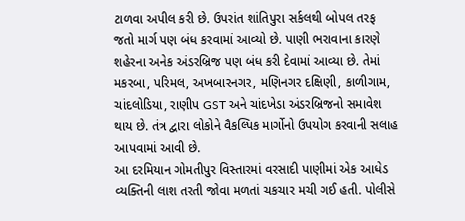ટાળવા અપીલ કરી છે. ઉપરાંત શાંતિપુરા સર્કલથી બોપલ તરફ જતો માર્ગ પણ બંધ કરવામાં આવ્યો છે. પાણી ભરાવાના કારણે શહેરના અનેક અંડરબ્રિજ પણ બંધ કરી દેવામાં આવ્યા છે. તેમાં મકરબા, પરિમલ, અખબારનગર, મણિનગર દક્ષિણી, કાળીગામ, ચાંદલોડિયા, રાણીપ GST અને ચાંદખેડા અંડરબ્રિજનો સમાવેશ થાય છે. તંત્ર દ્વારા લોકોને વૈકલ્પિક માર્ગોનો ઉપયોગ કરવાની સલાહ આપવામાં આવી છે.
આ દરમિયાન ગોમતીપુર વિસ્તારમાં વરસાદી પાણીમાં એક આધેડ વ્યક્તિની લાશ તરતી જોવા મળતાં ચકચાર મચી ગઈ હતી. પોલીસે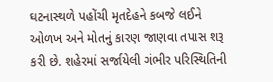ઘટનાસ્થળે પહોંચી મૃતદેહને કબજે લઈને ઓળખ અને મોતનું કારણ જાણવા તપાસ શરૂ કરી છે. શહેરમાં સર્જાયેલી ગંભીર પરિસ્થિતિની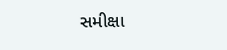સમીક્ષા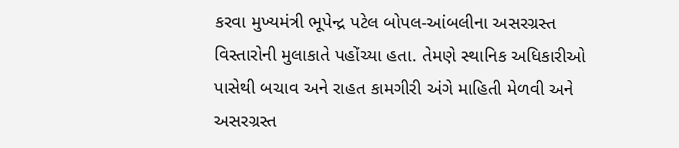કરવા મુખ્યમંત્રી ભૂપેન્દ્ર પટેલ બોપલ-આંબલીના અસરગ્રસ્ત વિસ્તારોની મુલાકાતે પહોંચ્યા હતા. તેમણે સ્થાનિક અધિકારીઓ પાસેથી બચાવ અને રાહત કામગીરી અંગે માહિતી મેળવી અને અસરગ્રસ્ત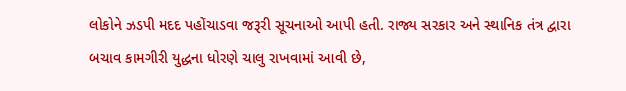લોકોને ઝડપી મદદ પહોંચાડવા જરૂરી સૂચનાઓ આપી હતી. રાજ્ય સરકાર અને સ્થાનિક તંત્ર દ્વારા બચાવ કામગીરી યુદ્ધના ધોરણે ચાલુ રાખવામાં આવી છે,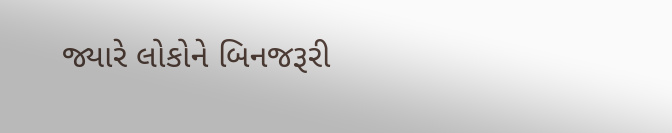જ્યારે લોકોને બિનજરૂરી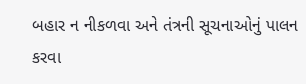બહાર ન નીકળવા અને તંત્રની સૂચનાઓનું પાલન કરવા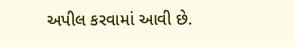અપીલ કરવામાં આવી છે.